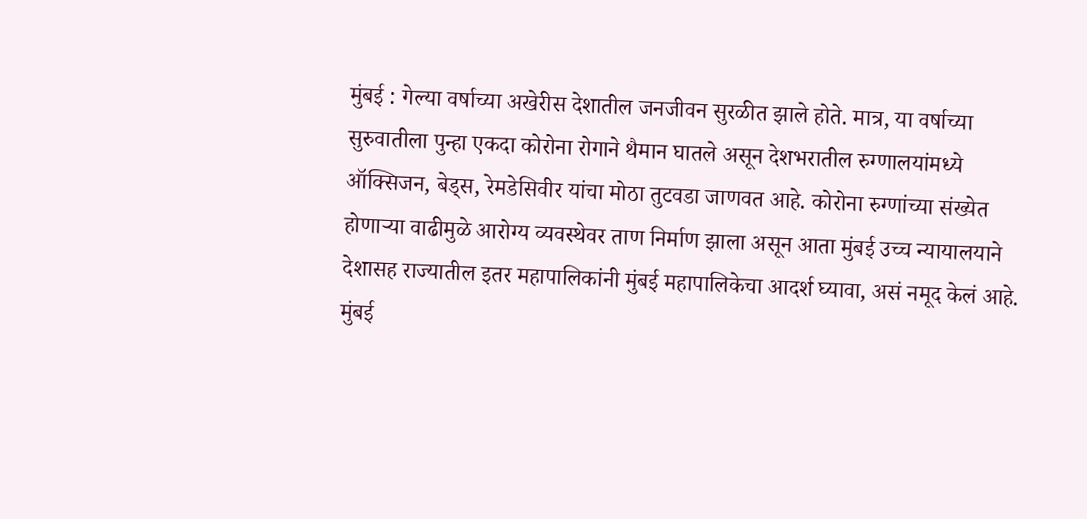मुंबई : गेल्या वर्षाच्या अखेरीस देशातील जनजीवन सुरळीत झाले होते. मात्र, या वर्षाच्या सुरुवातीला पुन्हा एकदा कोरोना रोगाने थैमान घातले असून देशभरातील रुग्णालयांमध्ये ऑक्सिजन, बेड्स, रेमडेसिवीर यांचा मोठा तुटवडा जाणवत आहे. कोरोना रुग्णांच्या संख्येत होणाऱ्या वाढीमुळे आरोग्य व्यवस्थेवर ताण निर्माण झाला असून आता मुंबई उच्च न्यायालयाने देशासह राज्यातील इतर महापालिकांनी मुंबई महापालिकेचा आदर्श घ्यावा, असं नमूद केलं आहे.
मुंबई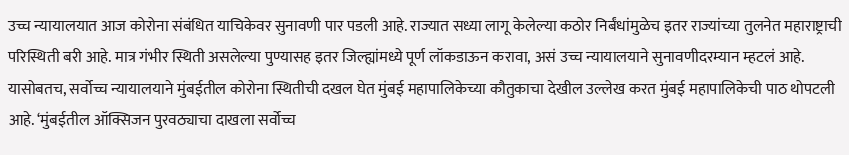उच्च न्यायालयात आज कोरोना संबंधित याचिकेवर सुनावणी पार पडली आहे. राज्यात सध्या लागू केलेल्या कठोर निर्बंधांमुळेच इतर राज्यांच्या तुलनेत महाराष्ट्राची परिस्थिती बरी आहे. मात्र गंभीर स्थिती असलेल्या पुण्यासह इतर जिल्ह्यांमध्ये पूर्ण लॉकडाऊन करावा, असं उच्च न्यायालयाने सुनावणीदरम्यान म्हटलं आहे.
यासोबतच, सर्वोच्च न्यायालयाने मुंबईतील कोरोना स्थितीची दखल घेत मुंबई महापालिकेच्या कौतुकाचा देखील उल्लेख करत मुंबई महापालिकेची पाठ थोपटली आहे. ‘मुंबईतील ऑक्सिजन पुरवठ्याचा दाखला सर्वोच्च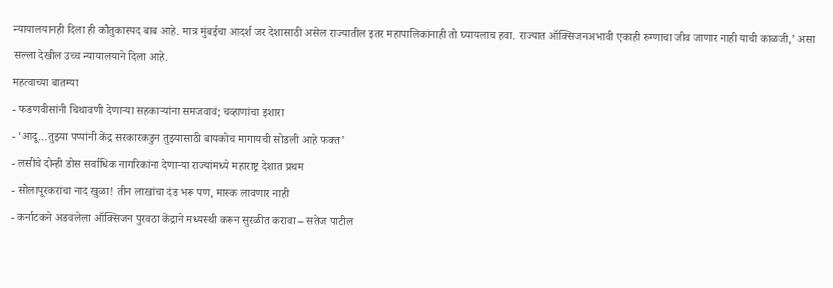न्यायालयानही दिला ही कौतुकास्पद बाब आहे. मात्र मुंबईचा आदर्श जर देशासाठी असेल राज्यातील इतर महापालिकांनाही तो घ्यायलाच हवा. राज्यात ऑक्सिजनअभावी एकाही रुग्णाचा जीव जाणार नाही याची काळजी,’ असा सल्ला देखील उच्च न्यायालयाने दिला आहे.
महत्वाच्या बातम्या
- फडणवीसांनी चिथावणी देणाऱ्या सहकाऱ्यांना समजवावं; चव्हाणांचा इशारा
- ‘आदू…तुझ्या पप्पांनी केंद्र सरकारकडुन तुझ्यासाठी बायकोच मागायची सोडली आहे फक्त’
- लसीचे दोन्ही डोस सर्वाधिक नागरिकांना देणाऱ्या राज्यांमध्ये महाराष्ट्र देशात प्रथम
- सोलापूरकरांचा नाद खुळा! तीन लाखांचा दंड भरू पण, मास्क लावणार नाही
- कर्नाटकने अडवलेला ऑक्सिजन पुरवठा केंद्राने मध्यस्थी करून सुरळीत करावा – सतेज पाटील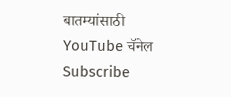बातम्यांसाठी YouTube चॅनेल Subscribe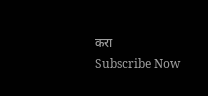करा
Subscribe Now